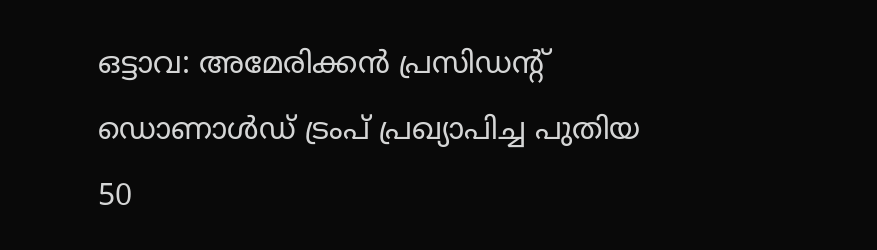ഒട്ടാവ: അമേരിക്കൻ പ്രസിഡന്റ് ഡൊണാൾഡ് ട്രംപ് പ്രഖ്യാപിച്ച പുതിയ 50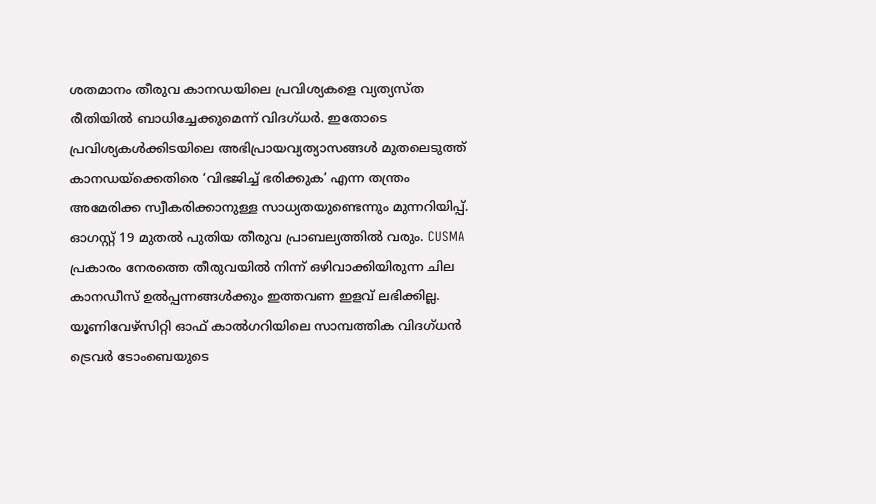ശതമാനം തീരുവ കാനഡയിലെ പ്രവിശ്യകളെ വ്യത്യസ്ത രീതിയിൽ ബാധിച്ചേക്കുമെന്ന് വിദഗ്ധർ. ഇതോടെ പ്രവിശ്യകൾക്കിടയിലെ അഭിപ്രായവ്യത്യാസങ്ങൾ മുതലെടുത്ത് കാനഡയ്ക്കെതിരെ ‘വിഭജിച്ച് ഭരിക്കുക’ എന്ന തന്ത്രം അമേരിക്ക സ്വീകരിക്കാനുള്ള സാധ്യതയുണ്ടെന്നും മുന്നറിയിപ്പ്. ഓഗസ്റ്റ് 19 മുതൽ പുതിയ തീരുവ പ്രാബല്യത്തിൽ വരും. CUSMA പ്രകാരം നേരത്തെ തീരുവയിൽ നിന്ന് ഒഴിവാക്കിയിരുന്ന ചില കാനഡീസ് ഉൽപ്പന്നങ്ങൾക്കും ഇത്തവണ ഇളവ് ലഭിക്കില്ല.
യൂണിവേഴ്സിറ്റി ഓഫ് കാൽഗറിയിലെ സാമ്പത്തിക വിദഗ്ധൻ ട്രെവർ ടോംബെയുടെ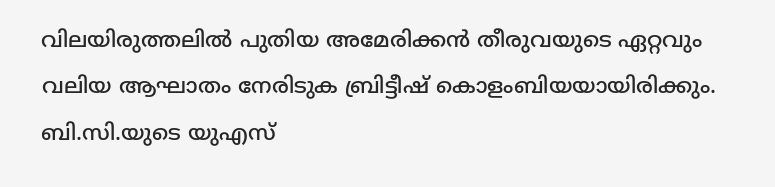വിലയിരുത്തലിൽ പുതിയ അമേരിക്കൻ തീരുവയുടെ ഏറ്റവും വലിയ ആഘാതം നേരിടുക ബ്രിട്ടീഷ് കൊളംബിയയായിരിക്കും. ബി.സി.യുടെ യുഎസ്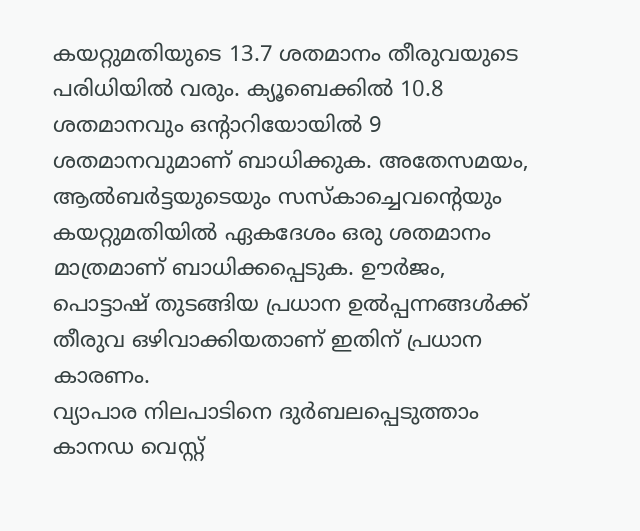കയറ്റുമതിയുടെ 13.7 ശതമാനം തീരുവയുടെ പരിധിയിൽ വരും. ക്യൂബെക്കിൽ 10.8 ശതമാനവും ഒന്റാറിയോയിൽ 9 ശതമാനവുമാണ് ബാധിക്കുക. അതേസമയം, ആൽബർട്ടയുടെയും സസ്കാച്ചെവന്റെയും കയറ്റുമതിയിൽ ഏകദേശം ഒരു ശതമാനം മാത്രമാണ് ബാധിക്കപ്പെടുക. ഊർജം, പൊട്ടാഷ് തുടങ്ങിയ പ്രധാന ഉൽപ്പന്നങ്ങൾക്ക് തീരുവ ഒഴിവാക്കിയതാണ് ഇതിന് പ്രധാന കാരണം.
വ്യാപാര നിലപാടിനെ ദുർബലപ്പെടുത്താം
കാനഡ വെസ്റ്റ്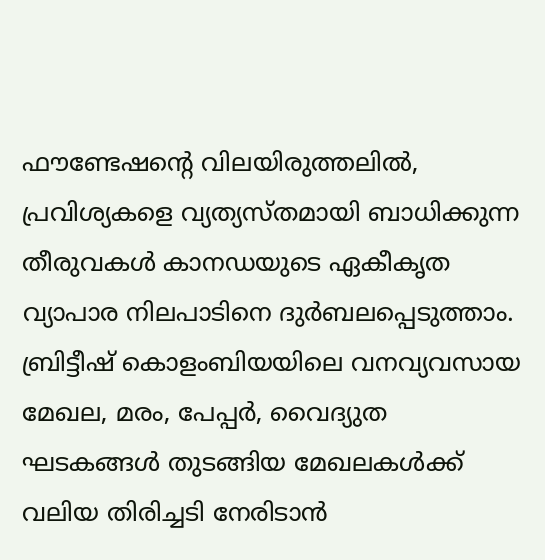ഫൗണ്ടേഷന്റെ വിലയിരുത്തലിൽ, പ്രവിശ്യകളെ വ്യത്യസ്തമായി ബാധിക്കുന്ന തീരുവകൾ കാനഡയുടെ ഏകീകൃത വ്യാപാര നിലപാടിനെ ദുർബലപ്പെടുത്താം. ബ്രിട്ടീഷ് കൊളംബിയയിലെ വനവ്യവസായ മേഖല, മരം, പേപ്പർ, വൈദ്യുത ഘടകങ്ങൾ തുടങ്ങിയ മേഖലകൾക്ക് വലിയ തിരിച്ചടി നേരിടാൻ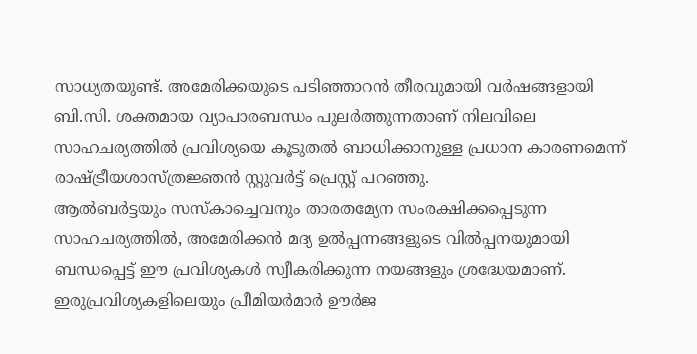സാധ്യതയുണ്ട്. അമേരിക്കയുടെ പടിഞ്ഞാറൻ തീരവുമായി വർഷങ്ങളായി ബി.സി. ശക്തമായ വ്യാപാരബന്ധം പുലർത്തുന്നതാണ് നിലവിലെ സാഹചര്യത്തിൽ പ്രവിശ്യയെ കൂടുതൽ ബാധിക്കാനുള്ള പ്രധാന കാരണമെന്ന് രാഷ്ട്രീയശാസ്ത്രജ്ഞൻ സ്റ്റുവർട്ട് പ്രെസ്റ്റ് പറഞ്ഞു.
ആൽബർട്ടയും സസ്കാച്ചെവനും താരതമ്യേന സംരക്ഷിക്കപ്പെടുന്ന സാഹചര്യത്തിൽ, അമേരിക്കൻ മദ്യ ഉൽപ്പന്നങ്ങളുടെ വിൽപ്പനയുമായി ബന്ധപ്പെട്ട് ഈ പ്രവിശ്യകൾ സ്വീകരിക്കുന്ന നയങ്ങളും ശ്രദ്ധേയമാണ്. ഇരുപ്രവിശ്യകളിലെയും പ്രീമിയർമാർ ഊർജ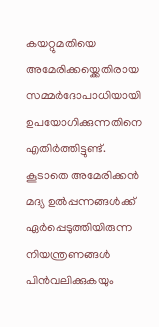കയറ്റുമതിയെ അമേരിക്കയ്ക്കെതിരായ സമ്മർദോപാധിയായി ഉപയോഗിക്കുന്നതിനെ എതിർത്തിട്ടുണ്ട്. കൂടാതെ അമേരിക്കൻ മദ്യ ഉൽപ്പന്നങ്ങൾക്ക് ഏർപ്പെടുത്തിയിരുന്ന നിയന്ത്രണങ്ങൾ പിൻവലിക്കുകയും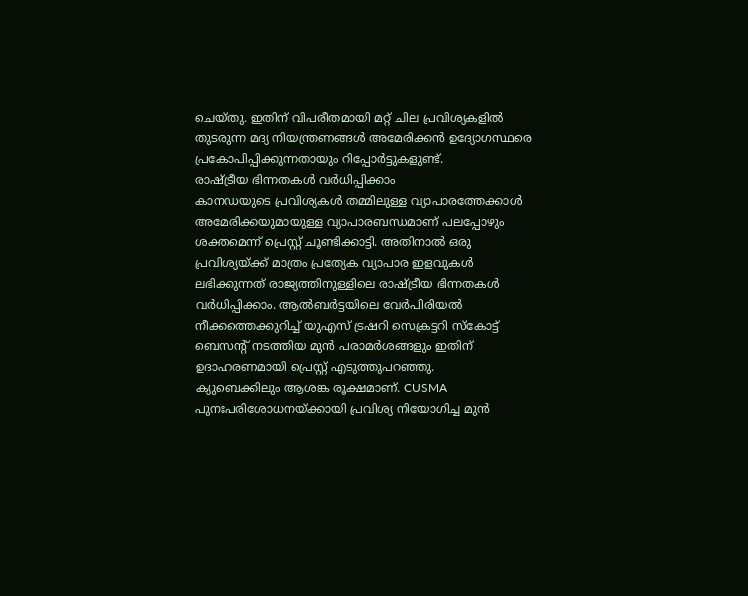ചെയ്തു. ഇതിന് വിപരീതമായി മറ്റ് ചില പ്രവിശ്യകളിൽ തുടരുന്ന മദ്യ നിയന്ത്രണങ്ങൾ അമേരിക്കൻ ഉദ്യോഗസ്ഥരെ പ്രകോപിപ്പിക്കുന്നതായും റിപ്പോർട്ടുകളുണ്ട്.
രാഷ്ട്രീയ ഭിന്നതകൾ വർധിപ്പിക്കാം
കാനഡയുടെ പ്രവിശ്യകൾ തമ്മിലുള്ള വ്യാപാരത്തേക്കാൾ അമേരിക്കയുമായുള്ള വ്യാപാരബന്ധമാണ് പലപ്പോഴും ശക്തമെന്ന് പ്രെസ്റ്റ് ചൂണ്ടിക്കാട്ടി. അതിനാൽ ഒരു പ്രവിശ്യയ്ക്ക് മാത്രം പ്രത്യേക വ്യാപാര ഇളവുകൾ ലഭിക്കുന്നത് രാജ്യത്തിനുള്ളിലെ രാഷ്ട്രീയ ഭിന്നതകൾ വർധിപ്പിക്കാം. ആൽബർട്ടയിലെ വേർപിരിയൽ നീക്കത്തെക്കുറിച്ച് യുഎസ് ട്രഷറി സെക്രട്ടറി സ്കോട്ട് ബെസന്റ് നടത്തിയ മുൻ പരാമർശങ്ങളും ഇതിന് ഉദാഹരണമായി പ്രെസ്റ്റ് എടുത്തുപറഞ്ഞു.
ക്യുബെക്കിലും ആശങ്ക രൂക്ഷമാണ്. CUSMA പുനഃപരിശോധനയ്ക്കായി പ്രവിശ്യ നിയോഗിച്ച മുൻ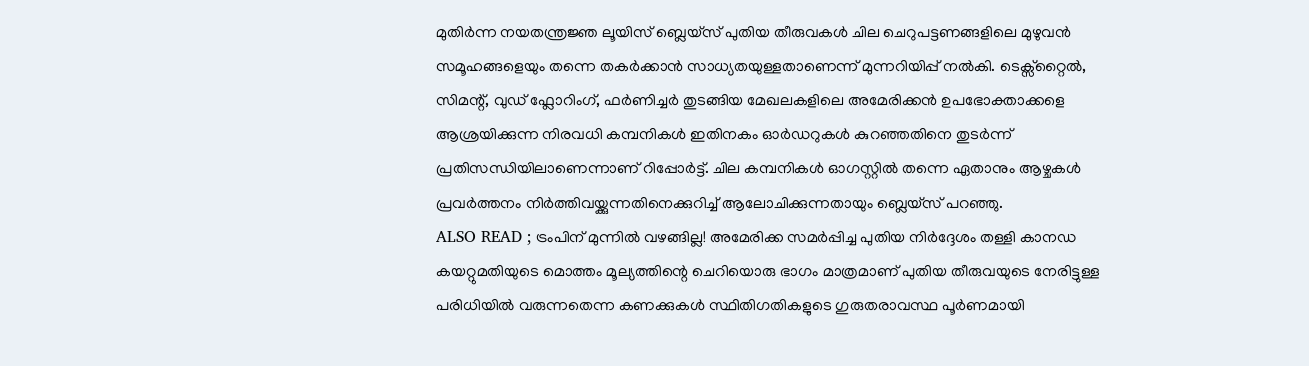മുതിർന്ന നയതന്ത്രജ്ഞ ലൂയിസ് ബ്ലെയ്സ് പുതിയ തീരുവകൾ ചില ചെറുപട്ടണങ്ങളിലെ മുഴുവൻ സമൂഹങ്ങളെയും തന്നെ തകർക്കാൻ സാധ്യതയുള്ളതാണെന്ന് മുന്നറിയിപ്പ് നൽകി. ടെക്സ്റ്റൈൽ, സിമന്റ്, വുഡ് ഫ്ലോറിംഗ്, ഫർണിച്ചർ തുടങ്ങിയ മേഖലകളിലെ അമേരിക്കൻ ഉപഭോക്താക്കളെ ആശ്രയിക്കുന്ന നിരവധി കമ്പനികൾ ഇതിനകം ഓർഡറുകൾ കുറഞ്ഞതിനെ തുടർന്ന് പ്രതിസന്ധിയിലാണെന്നാണ് റിപ്പോർട്ട്. ചില കമ്പനികൾ ഓഗസ്റ്റിൽ തന്നെ ഏതാനും ആഴ്ചകൾ പ്രവർത്തനം നിർത്തിവയ്ക്കുന്നതിനെക്കുറിച്ച് ആലോചിക്കുന്നതായും ബ്ലെയ്സ് പറഞ്ഞു.
ALSO READ ; ട്രംപിന് മുന്നിൽ വഴങ്ങില്ല! അമേരിക്ക സമർപ്പിച്ച പുതിയ നിർദ്ദേശം തള്ളി കാനഡ
കയറ്റുമതിയുടെ മൊത്തം മൂല്യത്തിന്റെ ചെറിയൊരു ഭാഗം മാത്രമാണ് പുതിയ തീരുവയുടെ നേരിട്ടുള്ള പരിധിയിൽ വരുന്നതെന്ന കണക്കുകൾ സ്ഥിതിഗതികളുടെ ഗുരുതരാവസ്ഥ പൂർണമായി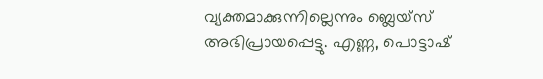വ്യക്തമാക്കുന്നില്ലെന്നും ബ്ലെയ്സ് അഭിപ്രായപ്പെട്ടു. എണ്ണ, പൊട്ടാഷ്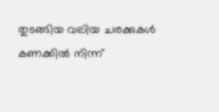തുടങ്ങിയ വലിയ ചരക്കുകൾ കണക്കിൽ നിന്ന്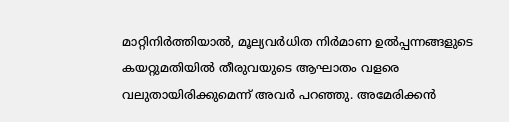മാറ്റിനിർത്തിയാൽ, മൂല്യവർധിത നിർമാണ ഉൽപ്പന്നങ്ങളുടെ കയറ്റുമതിയിൽ തീരുവയുടെ ആഘാതം വളരെ വലുതായിരിക്കുമെന്ന് അവർ പറഞ്ഞു. അമേരിക്കൻ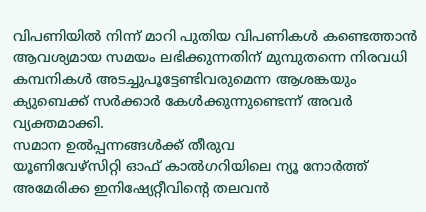വിപണിയിൽ നിന്ന് മാറി പുതിയ വിപണികൾ കണ്ടെത്താൻ ആവശ്യമായ സമയം ലഭിക്കുന്നതിന് മുമ്പുതന്നെ നിരവധി കമ്പനികൾ അടച്ചുപൂട്ടേണ്ടിവരുമെന്ന ആശങ്കയും ക്യുബെക്ക് സർക്കാർ കേൾക്കുന്നുണ്ടെന്ന് അവർ വ്യക്തമാക്കി.
സമാന ഉൽപ്പന്നങ്ങൾക്ക് തീരുവ
യൂണിവേഴ്സിറ്റി ഓഫ് കാൽഗറിയിലെ ന്യൂ നോർത്ത് അമേരിക്ക ഇനിഷ്യേറ്റീവിന്റെ തലവൻ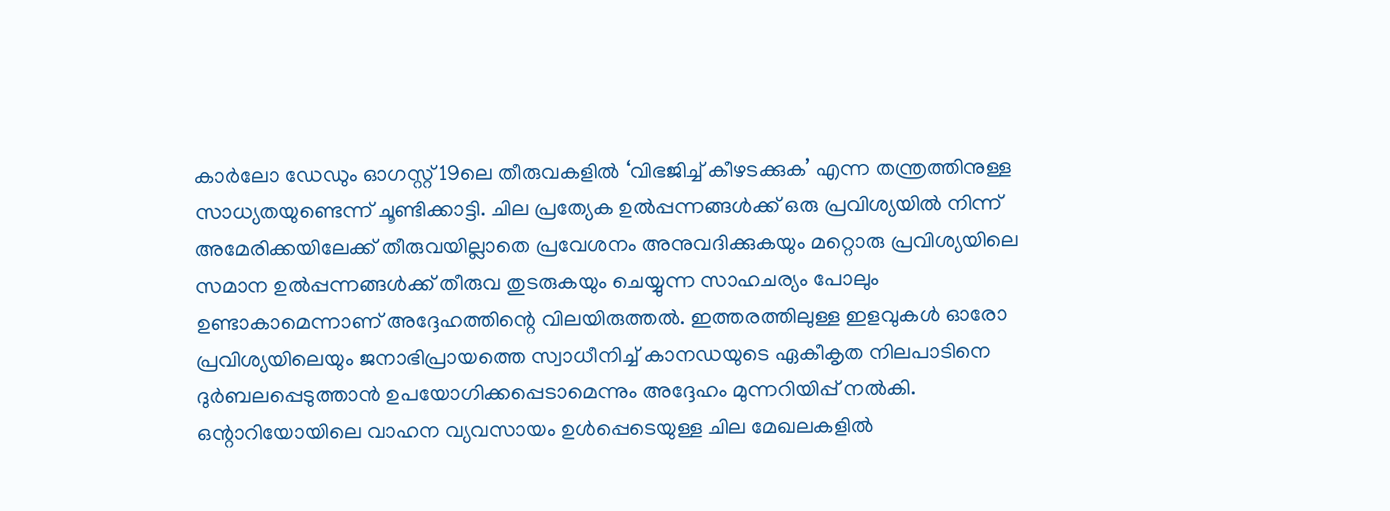കാർലോ ഡേഡും ഓഗസ്റ്റ് 19ലെ തീരുവകളിൽ ‘വിഭജിച്ച് കീഴടക്കുക’ എന്ന തന്ത്രത്തിനുള്ള സാധ്യതയുണ്ടെന്ന് ചൂണ്ടിക്കാട്ടി. ചില പ്രത്യേക ഉൽപ്പന്നങ്ങൾക്ക് ഒരു പ്രവിശ്യയിൽ നിന്ന് അമേരിക്കയിലേക്ക് തീരുവയില്ലാതെ പ്രവേശനം അനുവദിക്കുകയും മറ്റൊരു പ്രവിശ്യയിലെ സമാന ഉൽപ്പന്നങ്ങൾക്ക് തീരുവ തുടരുകയും ചെയ്യുന്ന സാഹചര്യം പോലും ഉണ്ടാകാമെന്നാണ് അദ്ദേഹത്തിന്റെ വിലയിരുത്തൽ. ഇത്തരത്തിലുള്ള ഇളവുകൾ ഓരോ പ്രവിശ്യയിലെയും ജനാഭിപ്രായത്തെ സ്വാധീനിച്ച് കാനഡയുടെ ഏകീകൃത നിലപാടിനെ ദുർബലപ്പെടുത്താൻ ഉപയോഗിക്കപ്പെടാമെന്നും അദ്ദേഹം മുന്നറിയിപ്പ് നൽകി.
ഒന്റാറിയോയിലെ വാഹന വ്യവസായം ഉൾപ്പെടെയുള്ള ചില മേഖലകളിൽ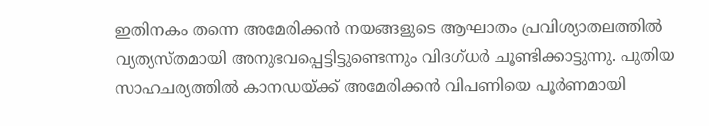ഇതിനകം തന്നെ അമേരിക്കൻ നയങ്ങളുടെ ആഘാതം പ്രവിശ്യാതലത്തിൽ വ്യത്യസ്തമായി അനുഭവപ്പെട്ടിട്ടുണ്ടെന്നും വിദഗ്ധർ ചൂണ്ടിക്കാട്ടുന്നു. പുതിയ സാഹചര്യത്തിൽ കാനഡയ്ക്ക് അമേരിക്കൻ വിപണിയെ പൂർണമായി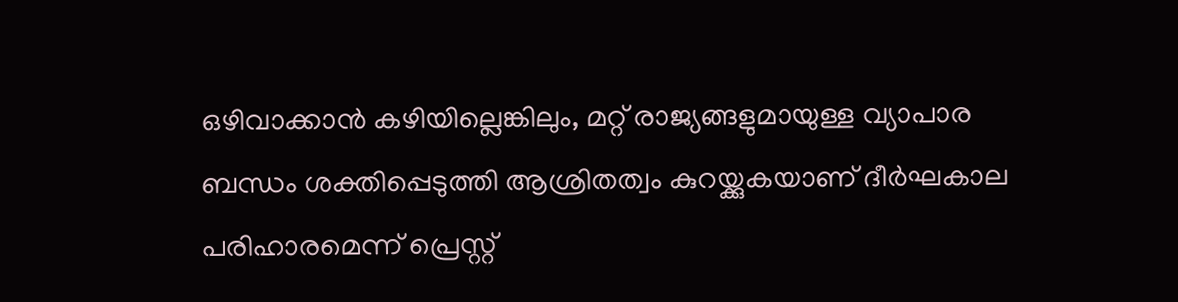ഒഴിവാക്കാൻ കഴിയില്ലെങ്കിലും, മറ്റ് രാജ്യങ്ങളുമായുള്ള വ്യാപാര ബന്ധം ശക്തിപ്പെടുത്തി ആശ്രിതത്വം കുറയ്ക്കുകയാണ് ദീർഘകാല പരിഹാരമെന്ന് പ്രെസ്റ്റ്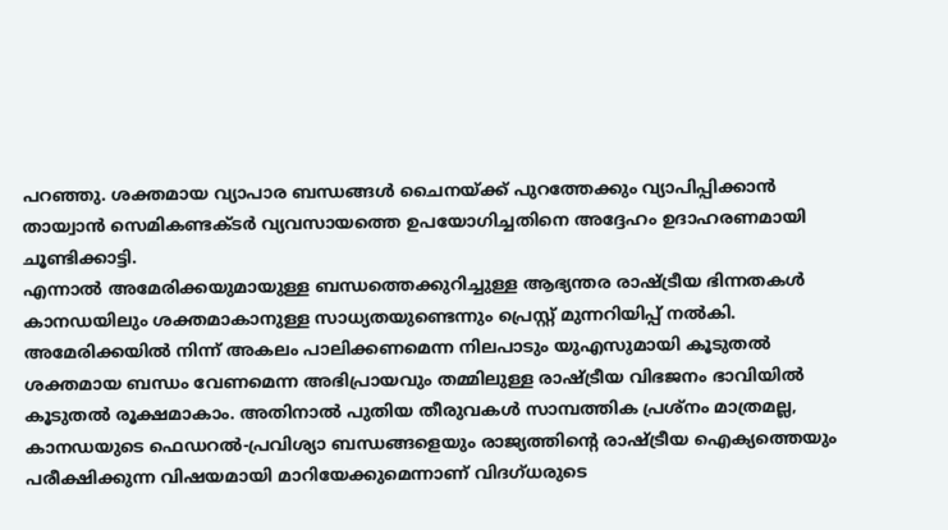പറഞ്ഞു. ശക്തമായ വ്യാപാര ബന്ധങ്ങൾ ചൈനയ്ക്ക് പുറത്തേക്കും വ്യാപിപ്പിക്കാൻ തായ്വാൻ സെമികണ്ടക്ടർ വ്യവസായത്തെ ഉപയോഗിച്ചതിനെ അദ്ദേഹം ഉദാഹരണമായി ചൂണ്ടിക്കാട്ടി.
എന്നാൽ അമേരിക്കയുമായുള്ള ബന്ധത്തെക്കുറിച്ചുള്ള ആഭ്യന്തര രാഷ്ട്രീയ ഭിന്നതകൾ കാനഡയിലും ശക്തമാകാനുള്ള സാധ്യതയുണ്ടെന്നും പ്രെസ്റ്റ് മുന്നറിയിപ്പ് നൽകി. അമേരിക്കയിൽ നിന്ന് അകലം പാലിക്കണമെന്ന നിലപാടും യുഎസുമായി കൂടുതൽ ശക്തമായ ബന്ധം വേണമെന്ന അഭിപ്രായവും തമ്മിലുള്ള രാഷ്ട്രീയ വിഭജനം ഭാവിയിൽ കൂടുതൽ രൂക്ഷമാകാം. അതിനാൽ പുതിയ തീരുവകൾ സാമ്പത്തിക പ്രശ്നം മാത്രമല്ല, കാനഡയുടെ ഫെഡറൽ-പ്രവിശ്യാ ബന്ധങ്ങളെയും രാജ്യത്തിന്റെ രാഷ്ട്രീയ ഐക്യത്തെയും പരീക്ഷിക്കുന്ന വിഷയമായി മാറിയേക്കുമെന്നാണ് വിദഗ്ധരുടെ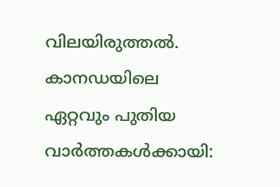വിലയിരുത്തൽ.
കാനഡയിലെ ഏറ്റവും പുതിയ വാർത്തകൾക്കായി: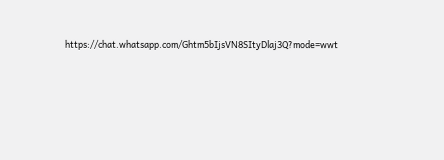https://chat.whatsapp.com/Ghtm5bIjsVN8SItyDlaj3Q?mode=wwt